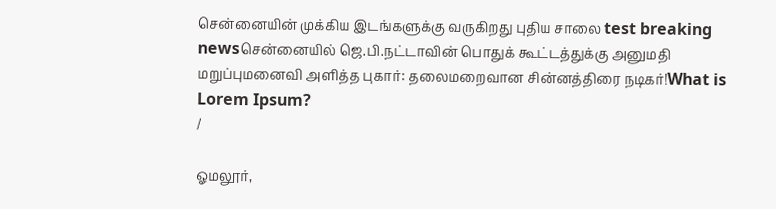சென்னையின் முக்கிய இடங்களுக்கு வருகிறது புதிய சாலை test breaking newsசென்னையில் ஜெ.பி.நட்டாவின் பொதுக் கூட்டத்துக்கு அனுமதி மறுப்புமனைவி அளித்த புகார்: தலைமறைவான சின்னத்திரை நடிகர்!What is Lorem Ipsum?
/

ஓமலூர்,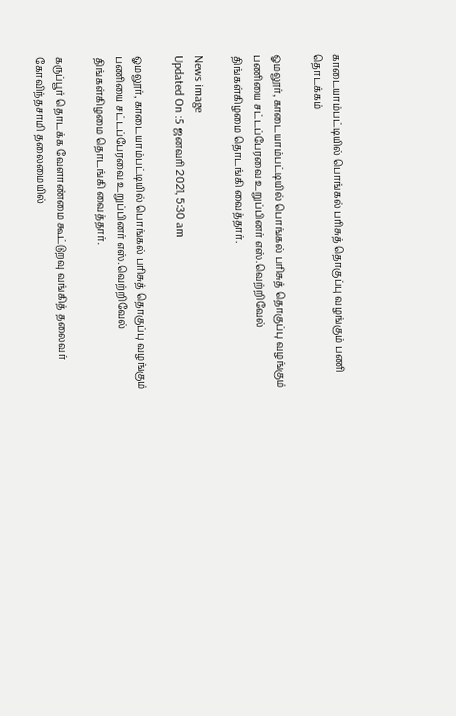காடையாம்பட்டியில் பொங்கல் பரிசுத் தொகுப்பு வழங்கும் பணி தொடக்கம்

ஓமலூர், காடையாம்பட்டியில் பொங்கல் பரிசுத் தொகுப்பு வழங்கும் பணியை சட்டப்பேரவை உறுப்பினர் எஸ்.வெற்றிவேல் திங்கள்கிழமை தொடங்கி வைத்தார்.

News image
Updated On :5 ஜனவரி 2021, 5:30 am

ஓமலூர், காடையாம்பட்டியில் பொங்கல் பரிசுத் தொகுப்பு வழங்கும் பணியை சட்டப்பேரவை உறுப்பினர் எஸ்.வெற்றிவேல் திங்கள்கிழமை தொடங்கி வைத்தார்.

கருப்பூர் தொடக்க வேளாண்மை கூட்டுறவு வங்கித் தலைவர் கோவிந்தசாமி தலைமையில்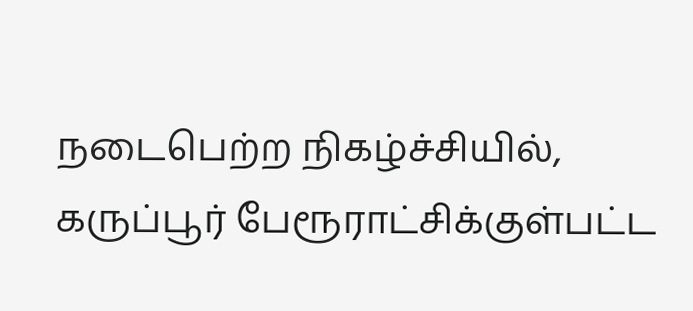நடைபெற்ற நிகழ்ச்சியில், கருப்பூர் பேரூராட்சிக்குள்பட்ட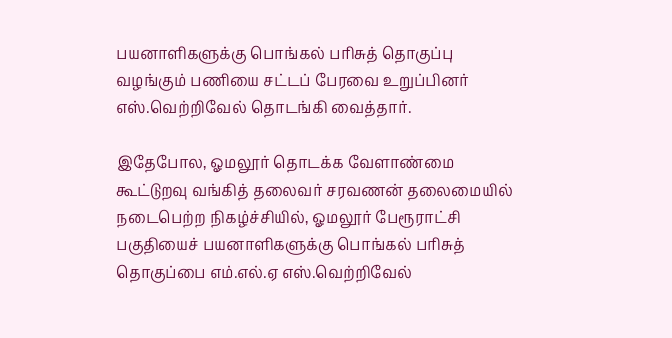பயனாளிகளுக்கு பொங்கல் பரிசுத் தொகுப்பு வழங்கும் பணியை சட்டப் பேரவை உறுப்பினர் எஸ்.வெற்றிவேல் தொடங்கி வைத்தார்.

இதேபோல, ஓமலூர் தொடக்க வேளாண்மை கூட்டுறவு வங்கித் தலைவர் சரவணன் தலைமையில் நடைபெற்ற நிகழ்ச்சியில், ஓமலூர் பேரூராட்சி பகுதியைச் பயனாளிகளுக்கு பொங்கல் பரிசுத் தொகுப்பை எம்.எல்.ஏ எஸ்.வெற்றிவேல்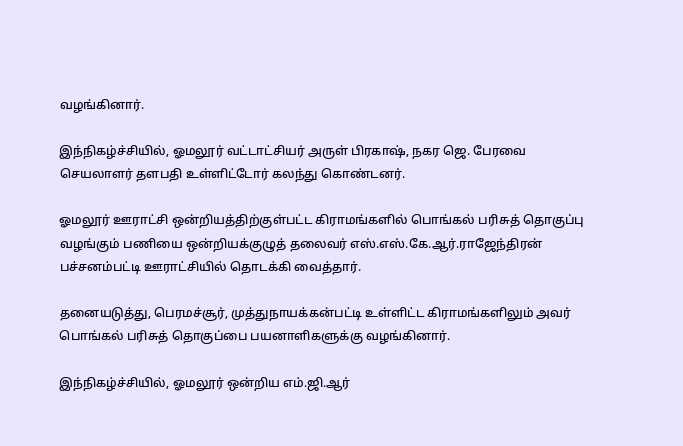வழங்கினார்.

இந்நிகழ்ச்சியில், ஓமலூர் வட்டாட்சியர் அருள் பிரகாஷ், நகர ஜெ. பேரவை செயலாளர் தளபதி உள்ளிட்டோர் கலந்து கொண்டனர்.

ஓமலூர் ஊராட்சி ஒன்றியத்திற்குள்பட்ட கிராமங்களில் பொங்கல் பரிசுத் தொகுப்பு வழங்கும் பணியை ஒன்றியக்குழுத் தலைவர் எஸ்.எஸ்.கே.ஆர்.ராஜேந்திரன் பச்சனம்பட்டி ஊராட்சியில் தொடக்கி வைத்தார்.

தனையடுத்து, பெரமச்சூர், முத்துநாயக்கன்பட்டி உள்ளிட்ட கிராமங்களிலும் அவர் பொங்கல் பரிசுத் தொகுப்பை பயனாளிகளுக்கு வழங்கினார்.

இந்நிகழ்ச்சியில், ஓமலூர் ஒன்றிய எம்.ஜி.ஆர்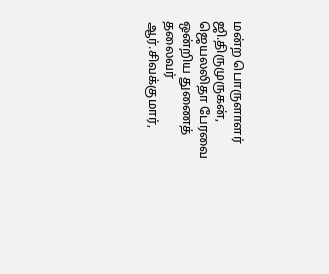மன்ற பொருளாளர் ஜி.திருமுருகன், ஜெயலலிதா பேரவை ஒன்றிய துணைத் தலைவர் ஆர்.சிவக்குமார்,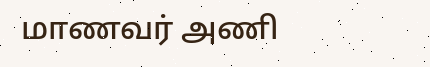மாணவர் அணி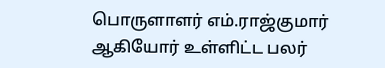பொருளாளர் எம்.ராஜ்குமார் ஆகியோர் உள்ளிட்ட பலர்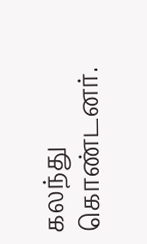கலந்து கொண்டனர்.